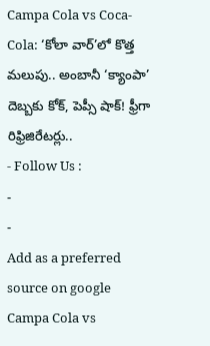Campa Cola vs Coca-Cola: ‘కోలా వార్’లో కొత్త మలుపు.. అంబానీ ‘క్యాంపా’ దెబ్బకు కోక్, పెప్సీ షాక్! ఫ్రీగా రిఫ్రిజిరేటర్లు..
- Follow Us :
-
-
Add as a preferred
source on google
Campa Cola vs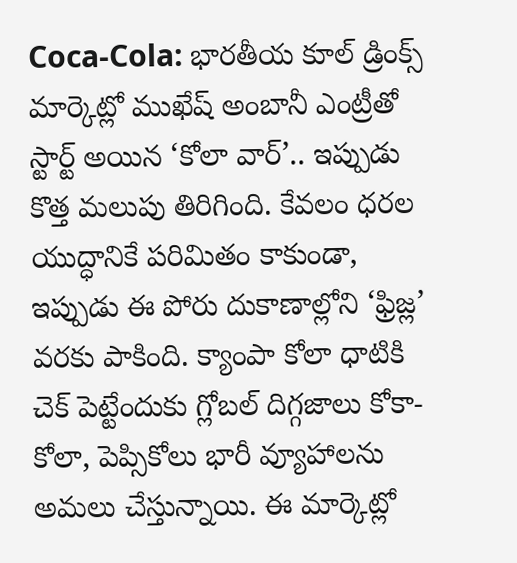Coca-Cola: భారతీయ కూల్ డ్రింక్స్ మార్కెట్లో ముఖేష్ అంబానీ ఎంట్రీతో స్టార్ట్ అయిన ‘కోలా వార్’.. ఇప్పుడు కొత్త మలుపు తిరిగింది. కేవలం ధరల యుద్ధానికే పరిమితం కాకుండా, ఇప్పుడు ఈ పోరు దుకాణాల్లోని ‘ఫ్రిజ్ల’ వరకు పాకింది. క్యాంపా కోలా ధాటికి చెక్ పెట్టేందుకు గ్లోబల్ దిగ్గజాలు కోకా-కోలా, పెప్సికోలు భారీ వ్యూహాలను అమలు చేస్తున్నాయి. ఈ మార్కెట్లో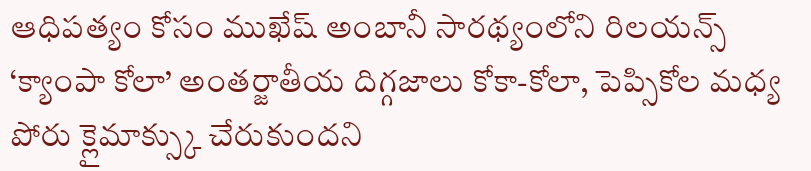ఆధిపత్యం కోసం ముఖేష్ అంబానీ సారథ్యంలోని రిలయన్స్ ‘క్యాంపా కోలా’ అంతర్జాతీయ దిగ్గజాలు కోకా-కోలా, పెప్సికోల మధ్య పోరు క్లైమాక్స్కు చేరుకుందని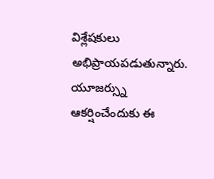విశ్లేషకులు అభిప్రాయపడుతున్నారు. యూజర్స్ను ఆకర్షించేందుకు ఈ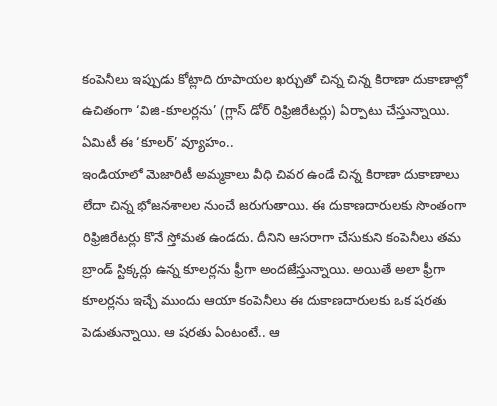కంపెనీలు ఇప్పుడు కోట్లాది రూపాయల ఖర్చుతో చిన్న చిన్న కిరాణా దుకాణాల్లో ఉచితంగా ‘విజి-కూలర్లను’ (గ్లాస్ డోర్ రిఫ్రిజిరేటర్లు) ఏర్పాటు చేస్తున్నాయి.
ఏమిటీ ఈ ‘కూలర్’ వ్యూహం..
ఇండియాలో మెజారిటీ అమ్మకాలు వీధి చివర ఉండే చిన్న కిరాణా దుకాణాలు లేదా చిన్న భోజనశాలల నుంచే జరుగుతాయి. ఈ దుకాణదారులకు సొంతంగా రిఫ్రిజిరేటర్లు కొనే స్తోమత ఉండదు. దీనిని ఆసరాగా చేసుకుని కంపెనీలు తమ బ్రాండ్ స్టిక్కర్లు ఉన్న కూలర్లను ఫ్రీగా అందజేస్తున్నాయి. అయితే అలా ఫ్రీగా కూలర్లను ఇచ్చే ముందు ఆయా కంపెనీలు ఈ దుకాణదారులకు ఒక షరతు పెడుతున్నాయి. ఆ షరతు ఏంటంటే.. ఆ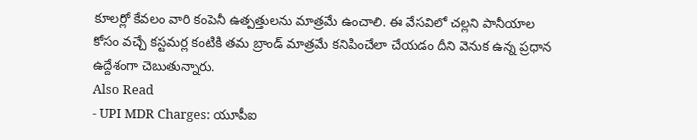కూలర్లో కేవలం వారి కంపెనీ ఉత్పత్తులను మాత్రమే ఉంచాలి. ఈ వేసవిలో చల్లని పానీయాల కోసం వచ్చే కస్టమర్ల కంటికి తమ బ్రాండ్ మాత్రమే కనిపించేలా చేయడం దీని వెనుక ఉన్న ప్రధాన ఉద్దేశంగా చెబుతున్నారు.
Also Read
- UPI MDR Charges: యూపీఐ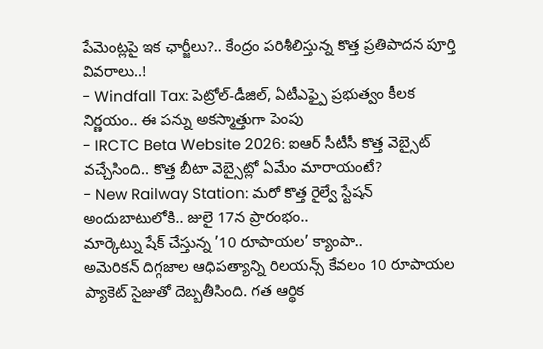పేమెంట్లపై ఇక ఛార్జీలు?.. కేంద్రం పరిశీలిస్తున్న కొత్త ప్రతిపాదన పూర్తి వివరాలు..!
- Windfall Tax: పెట్రోల్-డీజిల్, ఏటీఎఫ్పై ప్రభుత్వం కీలక నిర్ణయం.. ఈ పన్ను అకస్మాత్తుగా పెంపు
- IRCTC Beta Website 2026: ఐఆర్ సీటీసీ కొత్త వెబ్సైట్ వచ్చేసింది.. కొత్త బీటా వెబ్సైట్లో ఏమేం మారాయంటే?
- New Railway Station: మరో కొత్త రైల్వే స్టేషన్ అందుబాటులోకి.. జులై 17న ప్రారంభం..
మార్కెట్ను షేక్ చేస్తున్న ’10 రూపాయల’ క్యాంపా..
అమెరికన్ దిగ్గజాల ఆధిపత్యాన్ని రిలయన్స్ కేవలం 10 రూపాయల ప్యాకెట్ సైజుతో దెబ్బతీసింది. గత ఆర్థిక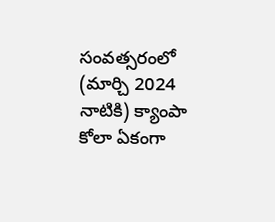సంవత్సరంలో (మార్చి 2024 నాటికి) క్యాంపా కోలా ఏకంగా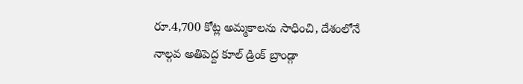రూ.4,700 కోట్ల అమ్మకాలను సాధించి, దేశంలోనే నాల్గవ అతిపెద్ద కూల్ డ్రింక్ బ్రాండ్గా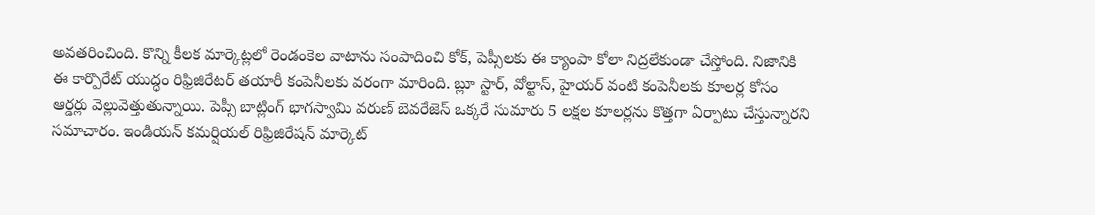అవతరించింది. కొన్ని కీలక మార్కెట్లలో రెండంకెల వాటాను సంపాదించి కోక్, పెప్సీలకు ఈ క్యాంపా కోలా నిద్రలేకుండా చేస్తోంది. నిజానికి ఈ కార్పొరేట్ యుద్ధం రిఫ్రిజిరేటర్ తయారీ కంపెనీలకు వరంగా మారింది. బ్లూ స్టార్, వోల్టాస్, హైయర్ వంటి కంపెనీలకు కూలర్ల కోసం ఆర్డర్లు వెల్లువెత్తుతున్నాయి. పెప్సీ బాట్లింగ్ భాగస్వామి వరుణ్ బెవరేజెస్ ఒక్కరే సుమారు 5 లక్షల కూలర్లను కొత్తగా ఏర్పాటు చేస్తున్నారని సమాచారం. ఇండియన్ కమర్షియల్ రిఫ్రిజిరేషన్ మార్కెట్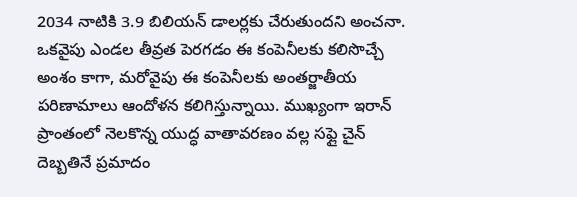2034 నాటికి 3.9 బిలియన్ డాలర్లకు చేరుతుందని అంచనా.
ఒకవైపు ఎండల తీవ్రత పెరగడం ఈ కంపెనీలకు కలిసొచ్చే అంశం కాగా, మరోవైపు ఈ కంపెనీలకు అంతర్జాతీయ పరిణామాలు ఆందోళన కలిగిస్తున్నాయి. ముఖ్యంగా ఇరాన్ ప్రాంతంలో నెలకొన్న యుద్ధ వాతావరణం వల్ల సఫ్లై చైన్ దెబ్బతినే ప్రమాదం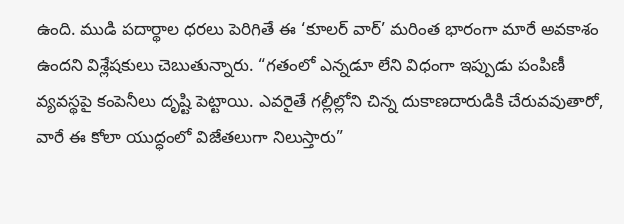ఉంది. ముడి పదార్థాల ధరలు పెరిగితే ఈ ‘కూలర్ వార్’ మరింత భారంగా మారే అవకాశం ఉందని విశ్లేషకులు చెబుతున్నారు. “గతంలో ఎన్నడూ లేని విధంగా ఇప్పుడు పంపిణీ వ్యవస్థపై కంపెనీలు దృష్టి పెట్టాయి. ఎవరైతే గల్లీల్లోని చిన్న దుకాణదారుడికి చేరువవుతారో, వారే ఈ కోలా యుద్ధంలో విజేతలుగా నిలుస్తారు”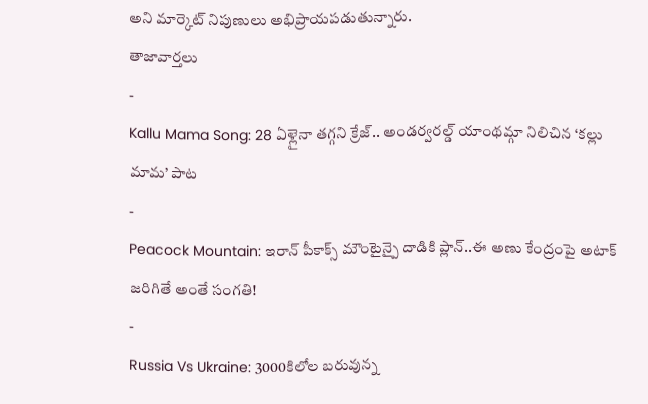అని మార్కెట్ నిపుణులు అభిప్రాయపడుతున్నారు.
తాజావార్తలు
-
Kallu Mama Song: 28 ఏళ్లైనా తగ్గని క్రేజ్.. అండర్వరల్డ్ యాంథమ్గా నిలిచిన ‘కల్లు మామ’ పాట
-
Peacock Mountain: ఇరాన్ పీకాక్స్ మౌంటైన్పై దాడికి ప్లాన్..ఈ అణు కేంద్రంపై అటాక్ జరిగితే అంతే సంగతి!
-
Russia Vs Ukraine: 3000కిలోల బరువున్న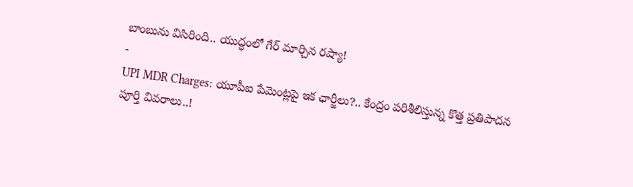బాంబును విసిరింది.. యుద్ధంలో గేర్ మార్చిన రష్యా!
-
UPI MDR Charges: యూపీఐ పేమెంట్లపై ఇక ఛార్జీలు?.. కేంద్రం పరిశీలిస్తున్న కొత్త ప్రతిపాదన పూర్తి వివరాలు..!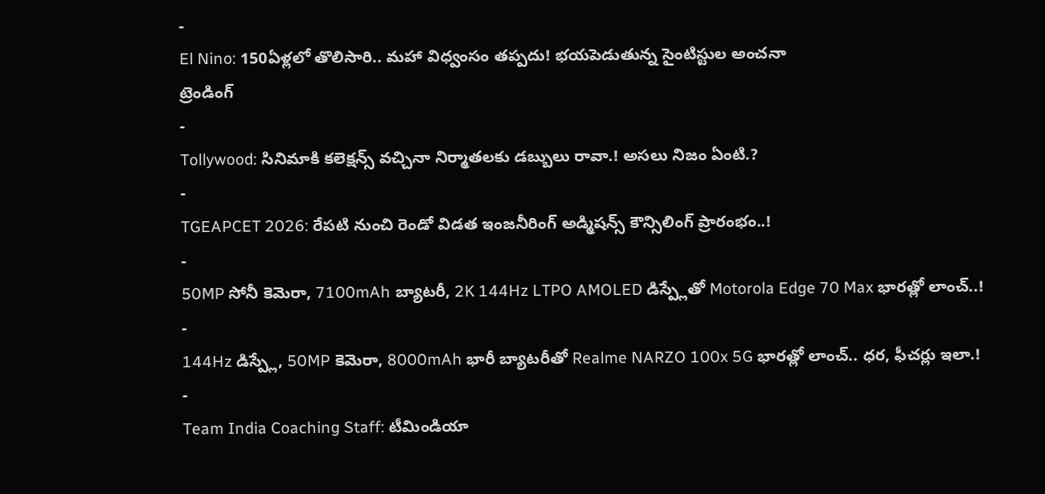-
El Nino: 150ఏళ్లలో తొలిసారి.. మహా విధ్వంసం తప్పదు! భయపెడుతున్న సైంటిస్టుల అంచనా
ట్రెండింగ్
-
Tollywood: సినిమాకి కలెక్షన్స్ వచ్చినా నిర్మాతలకు డబ్బులు రావా.! అసలు నిజం ఏంటి.?
-
TGEAPCET 2026: రేపటి నుంచి రెండో విడత ఇంజనీరింగ్ అడ్మిషన్స్ కౌన్సిలింగ్ ప్రారంభం..!
-
50MP సోనీ కెమెరా, 7100mAh బ్యాటరీ, 2K 144Hz LTPO AMOLED డిస్ప్లేతో Motorola Edge 70 Max భారత్లో లాంచ్..!
-
144Hz డిస్ప్లే, 50MP కెమెరా, 8000mAh భారీ బ్యాటరీతో Realme NARZO 100x 5G భారత్లో లాంచ్.. ధర, ఫీచర్లు ఇలా.!
-
Team India Coaching Staff: టీమిండియా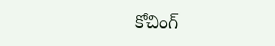కోచింగ్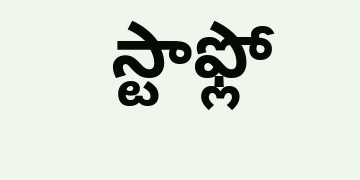స్టాఫ్లో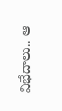విభేదాలు.. ఆ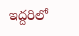ఇద్దరిలో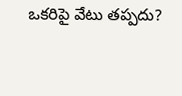ఒకరిపై వేటు తప్పదు?